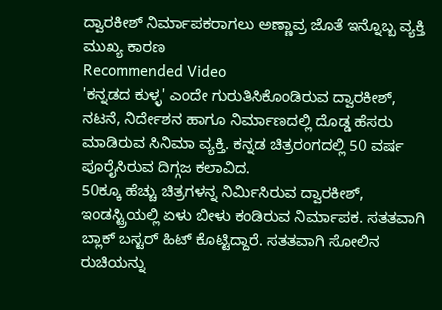ದ್ವಾರಕೀಶ್ ನಿರ್ಮಾಪಕರಾಗಲು ಅಣ್ಣಾವ್ರ ಜೊತೆ ಇನ್ನೊಬ್ಬ ವ್ಯಕ್ತಿ ಮುಖ್ಯ ಕಾರಣ
Recommended Video
'ಕನ್ನಡದ ಕುಳ್ಳ' ಎಂದೇ ಗುರುತಿಸಿಕೊಂಡಿರುವ ದ್ವಾರಕೀಶ್, ನಟನೆ, ನಿರ್ದೇಶನ ಹಾಗೂ ನಿರ್ಮಾಣದಲ್ಲಿ ದೊಡ್ಡ ಹೆಸರು ಮಾಡಿರುವ ಸಿನಿಮಾ ವ್ಯಕ್ತಿ. ಕನ್ನಡ ಚಿತ್ರರಂಗದಲ್ಲಿ 50 ವರ್ಷ ಪೂರೈಸಿರುವ ದಿಗ್ಗಜ ಕಲಾವಿದ.
50ಕ್ಕೂ ಹೆಚ್ಚು ಚಿತ್ರಗಳನ್ನ ನಿರ್ಮಿಸಿರುವ ದ್ವಾರಕೀಶ್, ಇಂಡಸ್ಟ್ರಿಯಲ್ಲಿ ಏಳು ಬೀಳು ಕಂಡಿರುವ ನಿರ್ಮಾಪಕ. ಸತತವಾಗಿ ಬ್ಲಾಕ್ ಬಸ್ಟರ್ ಹಿಟ್ ಕೊಟ್ಟಿದ್ದಾರೆ. ಸತತವಾಗಿ ಸೋಲಿನ ರುಚಿಯನ್ನು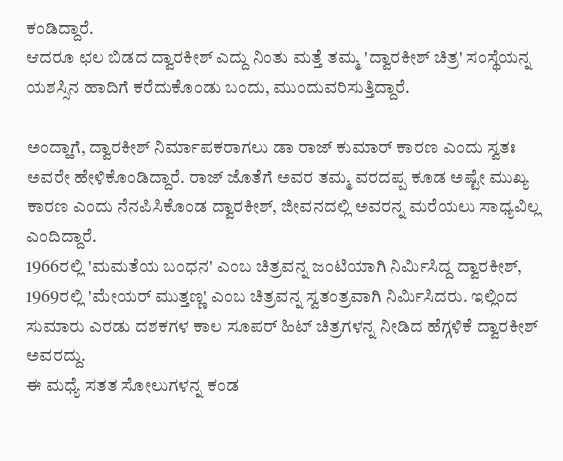ಕಂಡಿದ್ದಾರೆ.
ಆದರೂ ಛಲ ಬಿಡದ ದ್ವಾರಕೀಶ್ ಎದ್ದು ನಿಂತು ಮತ್ತೆ ತಮ್ಮ 'ದ್ವಾರಕೀಶ್ ಚಿತ್ರ' ಸಂಸ್ಥೆಯನ್ನ ಯಶಸ್ಸಿನ ಹಾದಿಗೆ ಕರೆದುಕೊಂಡು ಬಂದು, ಮುಂದುವರಿಸುತ್ತಿದ್ದಾರೆ.

ಅಂದ್ಹಾಗೆ, ದ್ವಾರಕೀಶ್ ನಿರ್ಮಾಪಕರಾಗಲು ಡಾ ರಾಜ್ ಕುಮಾರ್ ಕಾರಣ ಎಂದು ಸ್ವತಃ ಅವರೇ ಹೇಳಿಕೊಂಡಿದ್ದಾರೆ. ರಾಜ್ ಜೊತೆಗೆ ಅವರ ತಮ್ಮ ವರದಪ್ಪ ಕೂಡ ಅಷ್ಟೇ ಮುಖ್ಯ ಕಾರಣ ಎಂದು ನೆನಪಿಸಿಕೊಂಡ ದ್ವಾರಕೀಶ್, ಜೀವನದಲ್ಲಿ ಅವರನ್ನ ಮರೆಯಲು ಸಾಧ್ಯವಿಲ್ಲ ಎಂದಿದ್ದಾರೆ.
1966ರಲ್ಲಿ 'ಮಮತೆಯ ಬಂಧನ' ಎಂಬ ಚಿತ್ರವನ್ನ ಜಂಟಿಯಾಗಿ ನಿರ್ಮಿಸಿದ್ದ ದ್ವಾರಕೀಶ್, 1969ರಲ್ಲಿ 'ಮೇಯರ್ ಮುತ್ತಣ್ಣ' ಎಂಬ ಚಿತ್ರವನ್ನ ಸ್ವತಂತ್ರವಾಗಿ ನಿರ್ಮಿಸಿದರು. ಇಲ್ಲಿಂದ ಸುಮಾರು ಎರಡು ದಶಕಗಳ ಕಾಲ ಸೂಪರ್ ಹಿಟ್ ಚಿತ್ರಗಳನ್ನ ನೀಡಿದ ಹೆಗ್ಗಳಿಕೆ ದ್ವಾರಕೀಶ್ ಅವರದ್ದು.
ಈ ಮಧ್ಯೆ ಸತತ ಸೋಲುಗಳನ್ನ ಕಂಡ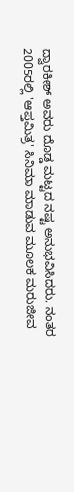ದ್ವಾರಕೀಶ್ ಅವರು ದೊಡ್ಡ ಮಟ್ಟದ ನಷ್ಟ ಅನುಭವಿಸಿದರು. ನಂತರ 2005ರಲ್ಲಿ 'ಆಪ್ತಮಿತ್ರ' ಸಿನಿಮಾ ಮಾಡುವ ಮೂಲಕ ಮರುಜೀವ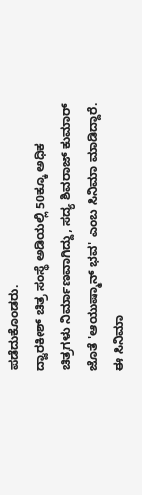ಪಡೆದುಕೊಂಡರು.
ದ್ವಾರಕೀಶ್ ಚಿತ್ರ ಸಂಸ್ಥೆ ಅಡಿಯಲ್ಲಿ 50ಕ್ಕೂ ಅಧಿಕ ಚಿತ್ರಗಳು ನಿರ್ಮಾಣವಾಗಿದ್ದು, ಸದ್ಯ ಶಿವರಾಜ್ ಕುಮಾರ್ ಜೊತೆ 'ಆಯುಷ್ಮಾನ್ ಭವ' ಎಂಬ ಸಿನಿಮಾ ಮಾಡಿದ್ದಾರೆ. ಈ ಸಿನಿಮಾ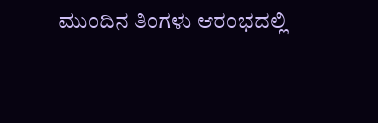ಮುಂದಿನ ತಿಂಗಳು ಆರಂಭದಲ್ಲಿ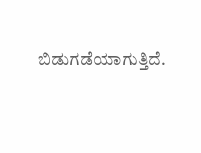ಬಿಡುಗಡೆಯಾಗುತ್ತಿದೆ.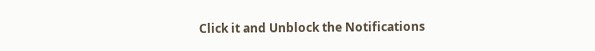Click it and Unblock the Notifications